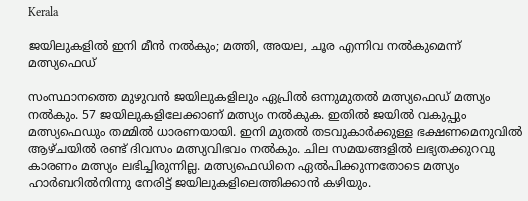Kerala

ജയിലുകളിൽ ഇനി മീൻ നൽകും; മത്തി, അയല, ചൂര എന്നിവ നൽകുമെന്ന് മത്സ്യഫെഡ്

സംസ്ഥാനത്തെ മുഴുവന്‍ ജയിലുകളിലും ഏപ്രില്‍ ഒന്നുമുതല്‍ മത്സ്യഫെഡ് മത്സ്യം നല്‍കും. 57 ജയിലുകളിലേക്കാണ് മത്സ്യം നൽകുക. ഇതിൽ ജയില്‍ വകുപ്പും മത്സ്യഫെഡും തമ്മില്‍ ധാരണയായി. ഇനി മുതല്‍ തടവുകാര്‍ക്കുള്ള ഭക്ഷണമെനുവില്‍ ആഴ്ചയില്‍ രണ്ട് ദിവസം മത്സ്യവിഭവം നല്‍കും. ചില സമയങ്ങളിൽ ലഭ്യതക്കുറവു കാരണം മത്സ്യം ലഭിച്ചിരുന്നില്ല. മത്സ്യഫെഡിനെ ഏൽപിക്കുന്നതോടെ മത്സ്യം ഹാർബറിൽനിന്നു നേരിട്ട് ജയിലുകളിലെത്തിക്കാൻ കഴിയും.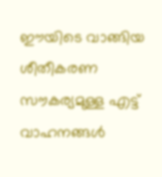ഈയിടെ വാങ്ങിയ ശീതീകരണ സൗകര്യമുള്ള എട്ട് വാഹനങ്ങൾ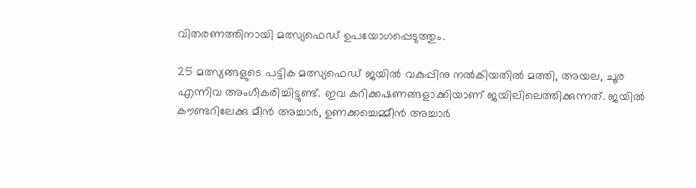വിതരണത്തിനായി മത്സ്യഫെഡ് ഉപയോഗപ്പെടുത്തും.

25 മത്സ്യങ്ങളുടെ പട്ടിക മത്സ്യഫെഡ് ജയില്‍ വകുപ്പിനു നല്‍കിയതില്‍ മത്തി, അയല, ചൂര എന്നിവ അംഗീകരിച്ചിട്ടുണ്ട്. ഇവ കറിക്കഷണങ്ങളാക്കിയാണ് ജയിലിലെത്തിക്കുന്നത്. ജയില്‍ കൗണ്ടറിലേക്കു മീന്‍ അച്ചാര്‍, ഉണക്കച്ചെമ്മീന്‍ അച്ചാര്‍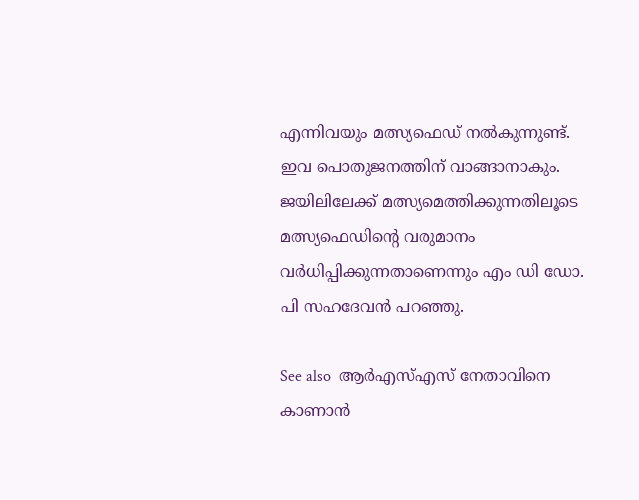എന്നിവയും മത്സ്യഫെഡ് നല്‍കുന്നുണ്ട്. ഇവ പൊതുജനത്തിന് വാങ്ങാനാകും. ജയിലിലേക്ക് മത്സ്യമെത്തിക്കുന്നതിലൂടെ മത്സ്യഫെഡിൻ്റെ വരുമാനം വര്‍ധിപ്പിക്കുന്നതാണെന്നും എം ഡി ഡോ. പി സഹദേവന്‍ പറഞ്ഞു.

See also  ആർഎസ്എസ് നേതാവിനെ കാണാൻ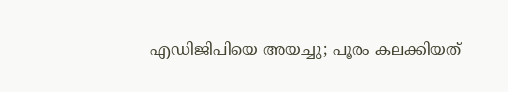എഡിജിപിയെ അയച്ചു; പൂരം കലക്കിയത്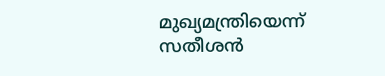മുഖ്യമന്ത്രിയെന്ന് സതീശൻ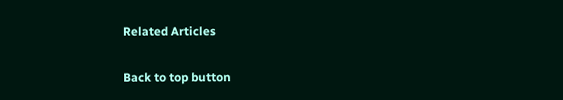Related Articles

Back to top button